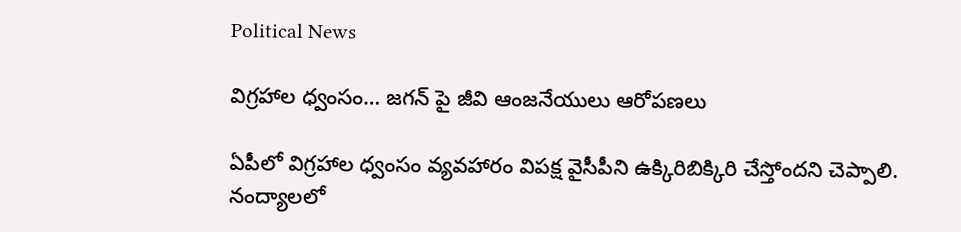Political News

విగ్రహాల ధ్వంసం… జగన్ పై జీవి ఆంజనేయులు ఆరోపణలు

ఏపీలో విగ్రహాల ధ్వంసం వ్యవహారం విపక్ష వైసీపీని ఉక్కిరిబిక్కిరి చేస్తోందని చెప్పాలి. నంద్యాలలో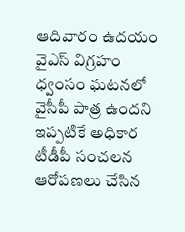ఆదివారం ఉదయం వైఎస్ విగ్రహం ధ్వంసం ఘటనలో వైసీపీ పాత్ర ఉందని ఇప్పటికే అధికార టీడీపీ సంచలన ఆరోపణలు చేసిన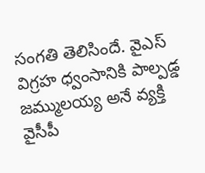సంగతి తెలిసిందే. వైఎస్ విగ్రహ ధ్వంసానికి పాల్పడ్డ జమ్ములయ్య అనే వ్యక్తి వైసీపీ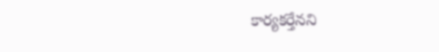కార్యకర్తేనని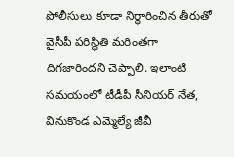పోలీసులు కూడా నిర్ధారించిన తీరుతో వైసీపీ పరిస్థితి మరింతగా దిగజారిందని చెప్పాలి. ఇలాంటి సమయంలో టీడీపీ సీనియర్ నేత, వినుకొండ ఎమ్మెల్యే జీవీ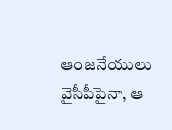ఆంజనేయులు వైసీపీపైనా, ఆ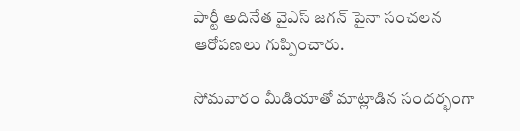పార్టీ అదినేత వైఎస్ జగన్ పైనా సంచలన ఆరోపణలు గుప్పించారు.

సోమవారం మీడియాతో మాట్లాడిన సందర్భంగా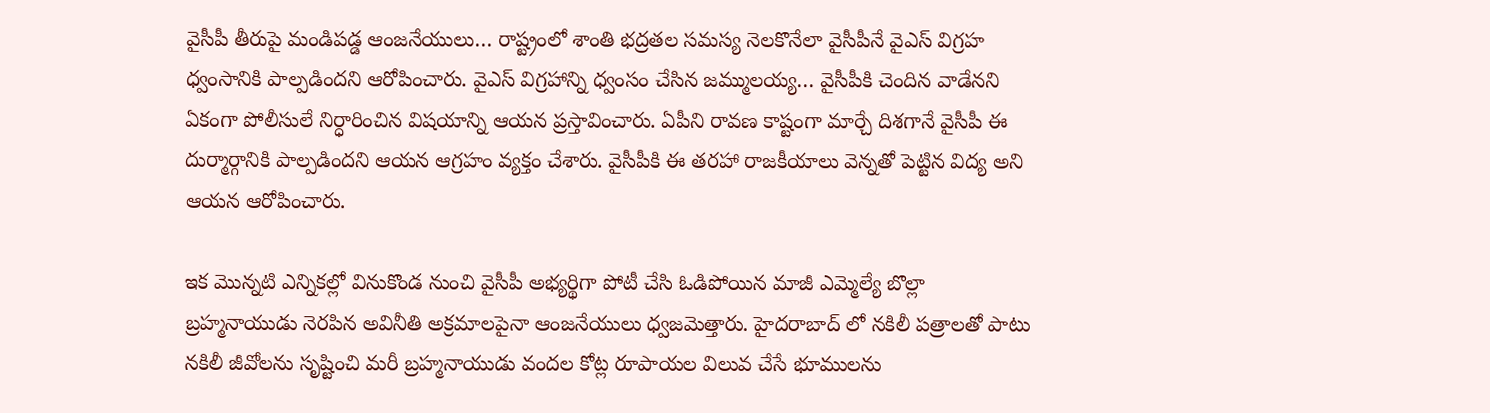వైసీపీ తీరుపై మండిపడ్డ ఆంజనేయులు… రాష్ట్రంలో శాంతి భద్రతల సమస్య నెలకొనేలా వైసీపీనే వైఎస్ విగ్రహ ధ్వంసానికి పాల్పడిందని ఆరోపించారు. వైఎస్ విగ్రహాన్ని ధ్వంసం చేసిన జమ్ములయ్య… వైసీపీకి చెందిన వాడేనని ఏకంగా పోలీసులే నిర్ధారించిన విషయాన్ని ఆయన ప్రస్తావించారు. ఏపీని రావణ కాష్టంగా మార్చే దిశగానే వైసీపీ ఈ దుర్మార్గానికి పాల్పడిందని ఆయన ఆగ్రహం వ్యక్తం చేశారు. వైసీపీకి ఈ తరహా రాజకీయాలు వెన్నతో పెట్టిన విద్య అని ఆయన ఆరోపించారు.

ఇక మొన్నటి ఎన్నికల్లో వినుకొండ నుంచి వైసీపీ అభ్యర్థిగా పోటీ చేసి ఓడిపోయిన మాజీ ఎమ్మెల్యే బొల్లా బ్రహ్మనాయుడు నెరపిన అవినీతి అక్రమాలపైనా ఆంజనేయులు ధ్వజమెత్తారు. హైదరాబాద్ లో నకిలీ పత్రాలతో పాటు నకిలీ జీవోలను సృష్టించి మరీ బ్రహ్మనాయుడు వందల కోట్ల రూపాయల విలువ చేసే భూములను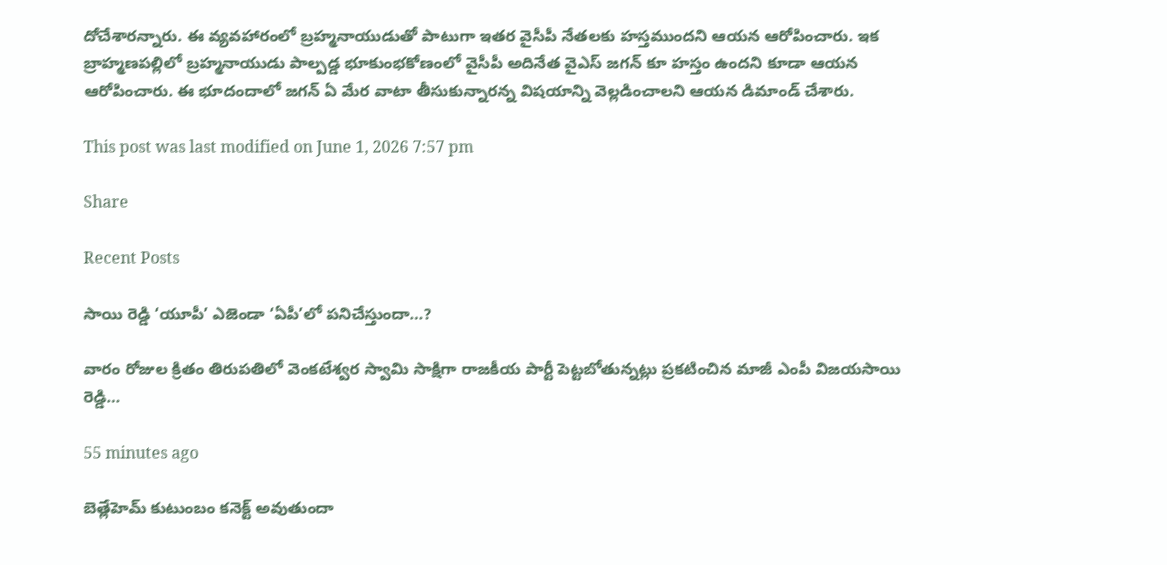దోచేశారన్నారు. ఈ వ్యవహారంలో బ్రహ్మనాయుడుతో పాటుగా ఇతర వైసీపీ నేతలకు హస్తముందని ఆయన ఆరోపించారు. ఇక బ్రాహ్మణపల్లిలో బ్రహ్మనాయుడు పాల్పడ్డ భూకుంభకోణంలో వైసీపీ అదినేత వైఎస్ జగన్ కూ హస్తం ఉందని కూడా ఆయన ఆరోపించారు. ఈ భూదందాలో జగన్ ఏ మేర వాటా తీసుకున్నారన్న విషయాన్ని వెల్లడించాలని ఆయన డిమాండ్ చేశారు.

This post was last modified on June 1, 2026 7:57 pm

Share

Recent Posts

సాయి రెడ్డి ‘యూపీ’ ఎజెండా ‘ఏపీ’లో పనిచేస్తుందా…?

వారం రోజుల క్రితం తిరుపతిలో వెంకటేశ్వర స్వామి సాక్షిగా రాజకీయ పార్టీ పెట్టబోతున్నట్లు ప్రకటించిన మాజీ ఎంపీ విజయసాయి రెడ్డి…

55 minutes ago

బెత్లేహెమ్ కుటుంబం కనెక్ట్ అవుతుందా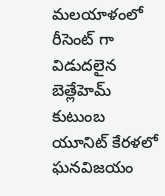మలయాళంలో రీసెంట్ గా విడుదలైన బెత్లేహెమ్ కుటుంబ యూనిట్ కేరళలో ఘనవిజయం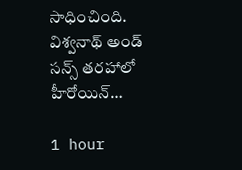సాధించింది. విశ్వనాథ్ అండ్ సన్స్ తరహాలో హీరోయిన్…

1 hour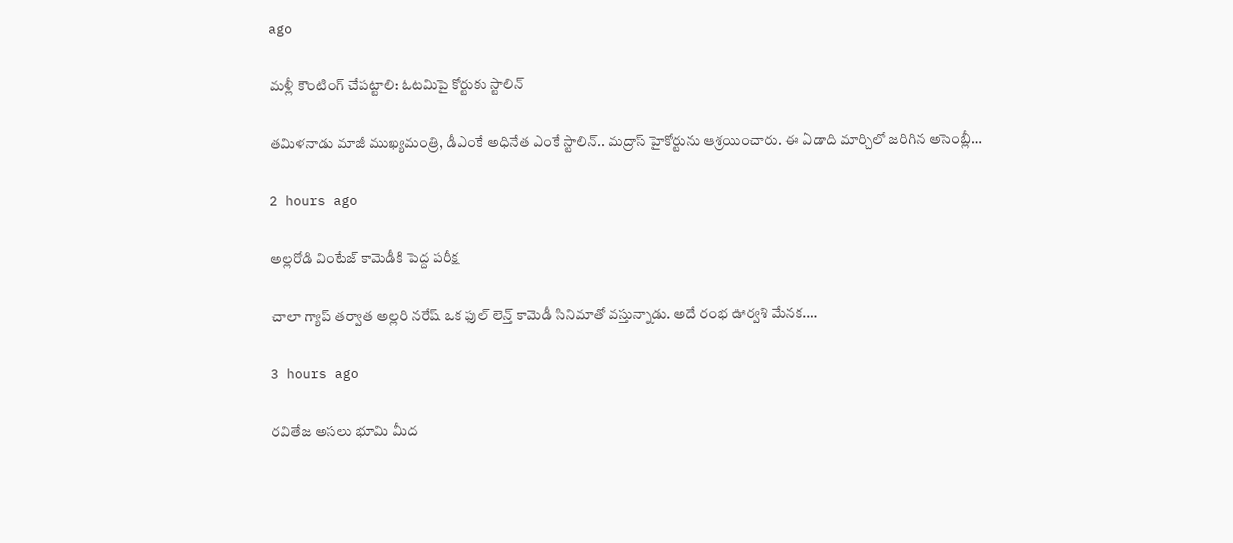ago

మ‌ళ్లీ కౌంటింగ్ చేపట్టాలి: ఓట‌మిపై కోర్టుకు స్టాలిన్‌

త‌మిళ‌నాడు మాజీ ముఖ్య‌మంత్రి, డీఎంకే అధినేత ఎంకే స్టాలిన్‌.. మ‌ద్రాస్ హైకోర్టును ఆశ్ర‌యించారు. ఈ ఏడాది మార్చిలో జ‌రిగిన అసెంబ్లీ…

2 hours ago

అల్లరోడి వింటేజ్ కామెడీకి పెద్ద పరీక్ష

చాలా గ్యాప్ తర్వాత అల్లరి నరేష్ ఒక ఫుల్ లెన్త్ కామెడీ సినిమాతో వస్తున్నాడు. అదే రంభ ఊర్వశి మేనక.…

3 hours ago

రవితేజ అసలు భూమి మీద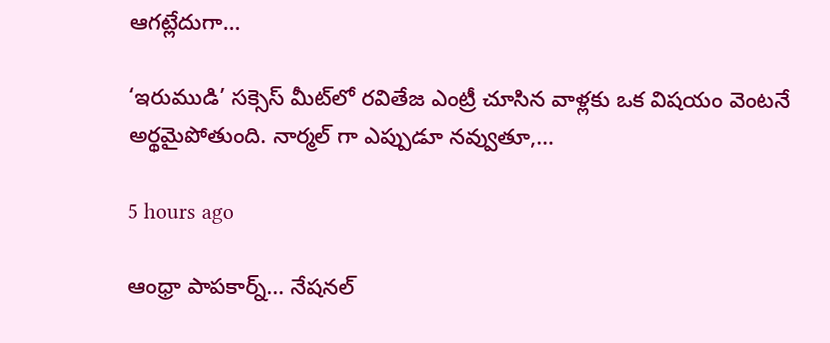ఆగట్లేదుగా…

‘ఇరుముడి’ సక్సెస్ మీట్‌లో రవితేజ ఎంట్రీ చూసిన వాళ్లకు ఒక విషయం వెంటనే అర్థమైపోతుంది. నార్మల్ గా ఎప్పుడూ నవ్వుతూ,…

5 hours ago

ఆంధ్రా పాపకార్న్… నేషనల్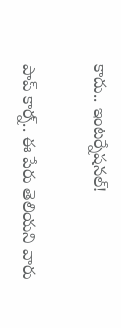కాదు.. ఇంటర్నేషనల్!

పాప్ కార్న్‌.. ఈ పేరు తెలియ‌ని వారు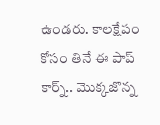ఉండ‌రు. కాల‌క్షేపం కోసం తినే ఈ పాప్ కార్న్.. మొక్క‌జొన్న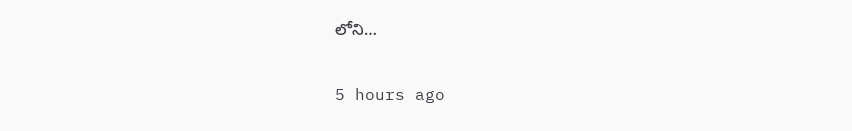లోని…

5 hours ago